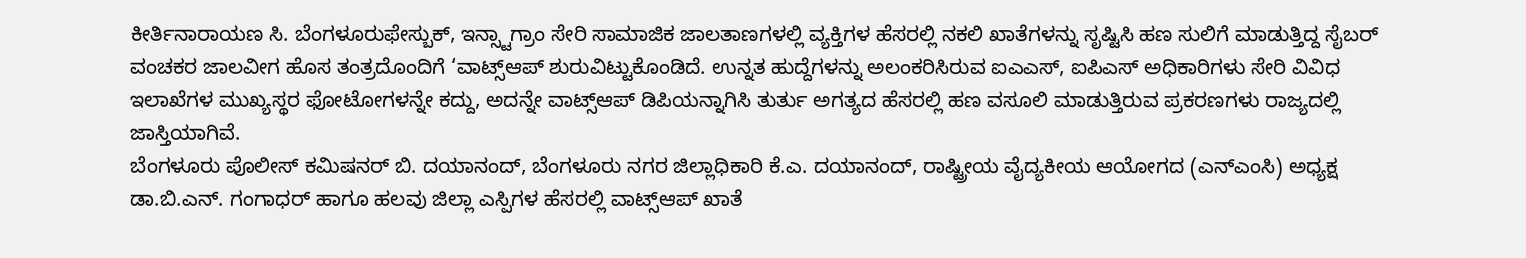ಕೀರ್ತಿನಾರಾಯಣ ಸಿ. ಬೆಂಗಳೂರುಫೇಸ್ಬುಕ್, ಇನ್ಸ್ಟಾಗ್ರಾಂ ಸೇರಿ ಸಾಮಾಜಿಕ ಜಾಲತಾಣಗಳಲ್ಲಿ ವ್ಯಕ್ತಿಗಳ ಹೆಸರಲ್ಲಿ ನಕಲಿ ಖಾತೆಗಳನ್ನು ಸೃಷ್ಟಿಸಿ ಹಣ ಸುಲಿಗೆ ಮಾಡುತ್ತಿದ್ದ ಸೈಬರ್ ವಂಚಕರ ಜಾಲವೀಗ ಹೊಸ ತಂತ್ರದೊಂದಿಗೆ ‘ವಾಟ್ಸ್ಆಪ್ ಶುರುವಿಟ್ಟುಕೊಂಡಿದೆ. ಉನ್ನತ ಹುದ್ದೆಗಳನ್ನು ಅಲಂಕರಿಸಿರುವ ಐಎಎಸ್, ಐಪಿಎಸ್ ಅಧಿಕಾರಿಗಳು ಸೇರಿ ವಿವಿಧ ಇಲಾಖೆಗಳ ಮುಖ್ಯಸ್ಥರ ಫೋಟೋಗಳನ್ನೇ ಕದ್ದು, ಅದನ್ನೇ ವಾಟ್ಸ್ಆಪ್ ಡಿಪಿಯನ್ನಾಗಿಸಿ ತುರ್ತು ಅಗತ್ಯದ ಹೆಸರಲ್ಲಿ ಹಣ ವಸೂಲಿ ಮಾಡುತ್ತಿರುವ ಪ್ರಕರಣಗಳು ರಾಜ್ಯದಲ್ಲಿ ಜಾಸ್ತಿಯಾಗಿವೆ.
ಬೆಂಗಳೂರು ಪೊಲೀಸ್ ಕಮಿಷನರ್ ಬಿ. ದಯಾನಂದ್, ಬೆಂಗಳೂರು ನಗರ ಜಿಲ್ಲಾಧಿಕಾರಿ ಕೆ.ಎ. ದಯಾನಂದ್, ರಾಷ್ಟ್ರೀಯ ವೈದ್ಯಕೀಯ ಆಯೋಗದ (ಎನ್ಎಂಸಿ) ಅಧ್ಯಕ್ಷ ಡಾ.ಬಿ.ಎನ್. ಗಂಗಾಧರ್ ಹಾಗೂ ಹಲವು ಜಿಲ್ಲಾ ಎಸ್ಪಿಗಳ ಹೆಸರಲ್ಲಿ ವಾಟ್ಸ್ಆಪ್ ಖಾತೆ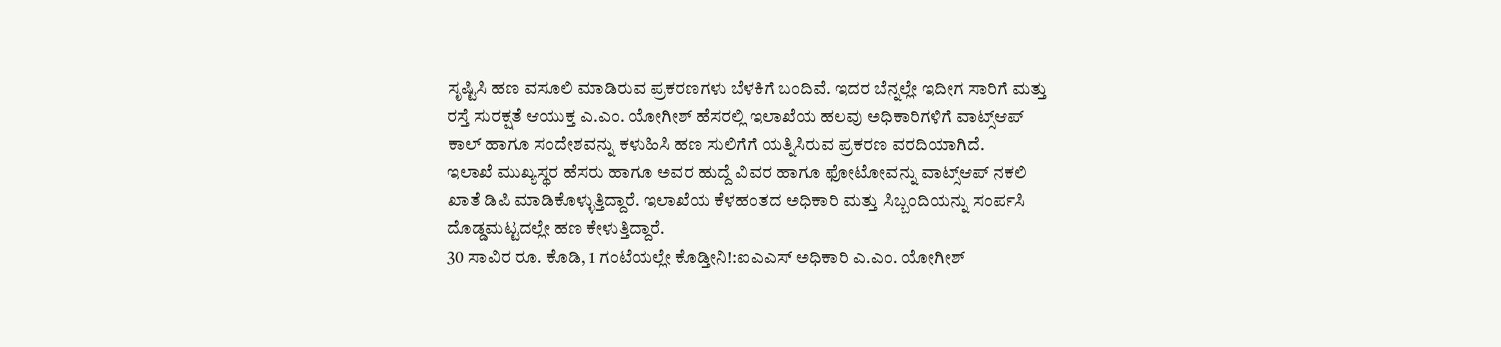ಸೃಷ್ಟಿಸಿ ಹಣ ವಸೂಲಿ ಮಾಡಿರುವ ಪ್ರಕರಣಗಳು ಬೆಳಕಿಗೆ ಬಂದಿವೆ. ಇದರ ಬೆನ್ನಲ್ಲೇ ಇದೀಗ ಸಾರಿಗೆ ಮತ್ತು ರಸ್ತೆ ಸುರಕ್ಷತೆ ಆಯುಕ್ತ ಎ.ಎಂ. ಯೋಗೀಶ್ ಹೆಸರಲ್ಲಿ ಇಲಾಖೆಯ ಹಲವು ಅಧಿಕಾರಿಗಳಿಗೆ ವಾಟ್ಸ್ಆಪ್ ಕಾಲ್ ಹಾಗೂ ಸಂದೇಶವನ್ನು ಕಳುಹಿಸಿ ಹಣ ಸುಲಿಗೆಗೆ ಯತ್ನಿಸಿರುವ ಪ್ರಕರಣ ವರದಿಯಾಗಿದೆ.
ಇಲಾಖೆ ಮುಖ್ಯಸ್ಥರ ಹೆಸರು ಹಾಗೂ ಅವರ ಹುದ್ದೆ ವಿವರ ಹಾಗೂ ಫೋಟೋವನ್ನು ವಾಟ್ಸ್ಆಪ್ ನಕಲಿ ಖಾತೆ ಡಿಪಿ ಮಾಡಿಕೊಳ್ಳುತ್ತಿದ್ದಾರೆ. ಇಲಾಖೆಯ ಕೆಳಹಂತದ ಅಧಿಕಾರಿ ಮತ್ತು ಸಿಬ್ಬಂದಿಯನ್ನು ಸಂರ್ಪಸಿ ದೊಡ್ಡಮಟ್ಟದಲ್ಲೇ ಹಣ ಕೇಳುತ್ತಿದ್ದಾರೆ.
30 ಸಾವಿರ ರೂ. ಕೊಡಿ, 1 ಗಂಟೆಯಲ್ಲೇ ಕೊಡ್ತೀನಿ!:ಐಎಎಸ್ ಅಧಿಕಾರಿ ಎ.ಎಂ. ಯೋಗೀಶ್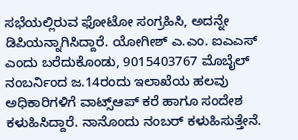ಸಭೆಯಲ್ಲಿರುವ ಫೋಟೋ ಸಂಗ್ರಹಿಸಿ, ಅದನ್ನೇ ಡಿಪಿಯನ್ನಾಗಿಸಿದ್ದಾರೆ. ಯೋಗೀಶ್ ಎ.ಎಂ. ಐಎಎಸ್ ಎಂದು ಬರೆದುಕೊಂಡು, 9015403767 ಮೊಬೈಲ್ ನಂಬರ್ನಿಂದ ಜ.14ರಂದು ಇಲಾಖೆಯ ಹಲವು ಅಧಿಕಾರಿಗಳಿಗೆ ವಾಟ್ಸ್ಆಪ್ ಕರೆ ಹಾಗೂ ಸಂದೇಶ ಕಳುಹಿಸಿದ್ದಾರೆ. ನಾನೊಂದು ನಂಬರ್ ಕಳುಹಿಸುತ್ತೇನೆ.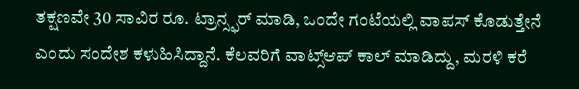ತಕ್ಷಣವೇ 30 ಸಾವಿರ ರೂ. ಟ್ರಾನ್ಸ್ಫರ್ ಮಾಡಿ, ಒಂದೇ ಗಂಟೆಯಲ್ಲಿ ವಾಪಸ್ ಕೊಡುತ್ತೇನೆ ಎಂದು ಸಂದೇಶ ಕಳುಹಿಸಿದ್ದಾನೆ. ಕೆಲವರಿಗೆ ವಾಟ್ಸ್ಆಪ್ ಕಾಲ್ ಮಾಡಿದ್ದು, ಮರಳಿ ಕರೆ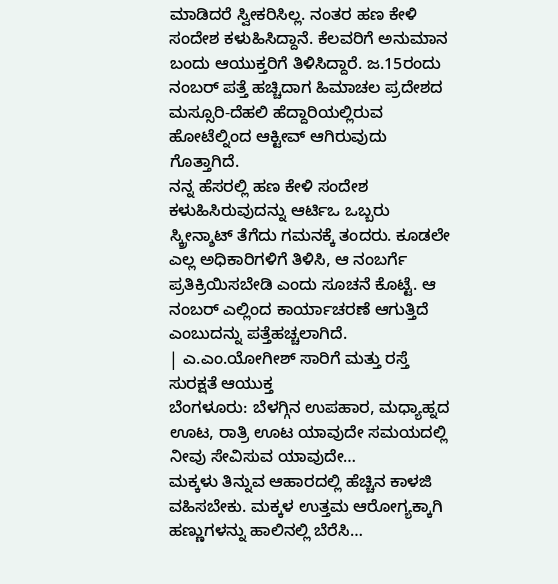ಮಾಡಿದರೆ ಸ್ವೀಕರಿಸಿಲ್ಲ. ನಂತರ ಹಣ ಕೇಳಿ ಸಂದೇಶ ಕಳುಹಿಸಿದ್ದಾನೆ. ಕೆಲವರಿಗೆ ಅನುಮಾನ ಬಂದು ಆಯುಕ್ತರಿಗೆ ತಿಳಿಸಿದ್ದಾರೆ. ಜ.15ರಂದು ನಂಬರ್ ಪತ್ತೆ ಹಚ್ಚಿದಾಗ ಹಿಮಾಚಲ ಪ್ರದೇಶದ ಮಸ್ಸೂರಿ-ದೆಹಲಿ ಹೆದ್ದಾರಿಯಲ್ಲಿರುವ ಹೋಟೆಲ್ನಿಂದ ಆಕ್ಟೀವ್ ಆಗಿರುವುದು ಗೊತ್ತಾಗಿದೆ.
ನನ್ನ ಹೆಸರಲ್ಲಿ ಹಣ ಕೇಳಿ ಸಂದೇಶ ಕಳುಹಿಸಿರುವುದನ್ನು ಆರ್ಟಿಒ ಒಬ್ಬರು ಸ್ಕ್ರೀನ್ಶಾಟ್ ತೆಗೆದು ಗಮನಕ್ಕೆ ತಂದರು. ಕೂಡಲೇ ಎಲ್ಲ ಅಧಿಕಾರಿಗಳಿಗೆ ತಿಳಿಸಿ, ಆ ನಂಬರ್ಗೆ ಪ್ರತಿಕ್ರಿಯಿಸಬೇಡಿ ಎಂದು ಸೂಚನೆ ಕೊಟ್ಟೆ. ಆ ನಂಬರ್ ಎಲ್ಲಿಂದ ಕಾರ್ಯಾಚರಣೆ ಆಗುತ್ತಿದೆ ಎಂಬುದನ್ನು ಪತ್ತೆಹಚ್ಚಲಾಗಿದೆ.
| ಎ.ಎಂ.ಯೋಗೀಶ್ ಸಾರಿಗೆ ಮತ್ತು ರಸ್ತೆ ಸುರಕ್ಷತೆ ಆಯುಕ್ತ
ಬೆಂಗಳೂರು: ಬೆಳಗ್ಗಿನ ಉಪಹಾರ, ಮಧ್ಯಾಹ್ನದ ಊಟ, ರಾತ್ರಿ ಊಟ ಯಾವುದೇ ಸಮಯದಲ್ಲಿ ನೀವು ಸೇವಿಸುವ ಯಾವುದೇ…
ಮಕ್ಕಳು ತಿನ್ನುವ ಆಹಾರದಲ್ಲಿ ಹೆಚ್ಚಿನ ಕಾಳಜಿ ವಹಿಸಬೇಕು. ಮಕ್ಕಳ ಉತ್ತಮ ಆರೋಗ್ಯಕ್ಕಾಗಿ ಹಣ್ಣುಗಳನ್ನು ಹಾಲಿನಲ್ಲಿ ಬೆರೆಸಿ…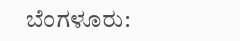ಬೆಂಗಳೂರು: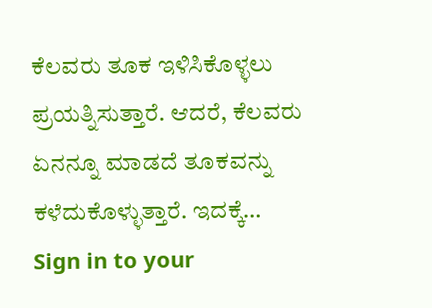ಕೆಲವರು ತೂಕ ಇಳಿಸಿಕೊಳ್ಳಲು ಪ್ರಯತ್ನಿಸುತ್ತಾರೆ. ಆದರೆ, ಕೆಲವರು ಏನನ್ನೂ ಮಾಡದೆ ತೂಕವನ್ನು ಕಳೆದುಕೊಳ್ಳುತ್ತಾರೆ. ಇದಕ್ಕೆ…
Sign in to your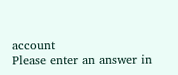account
Please enter an answer in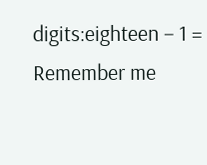digits:eighteen − 1 =
Remember me